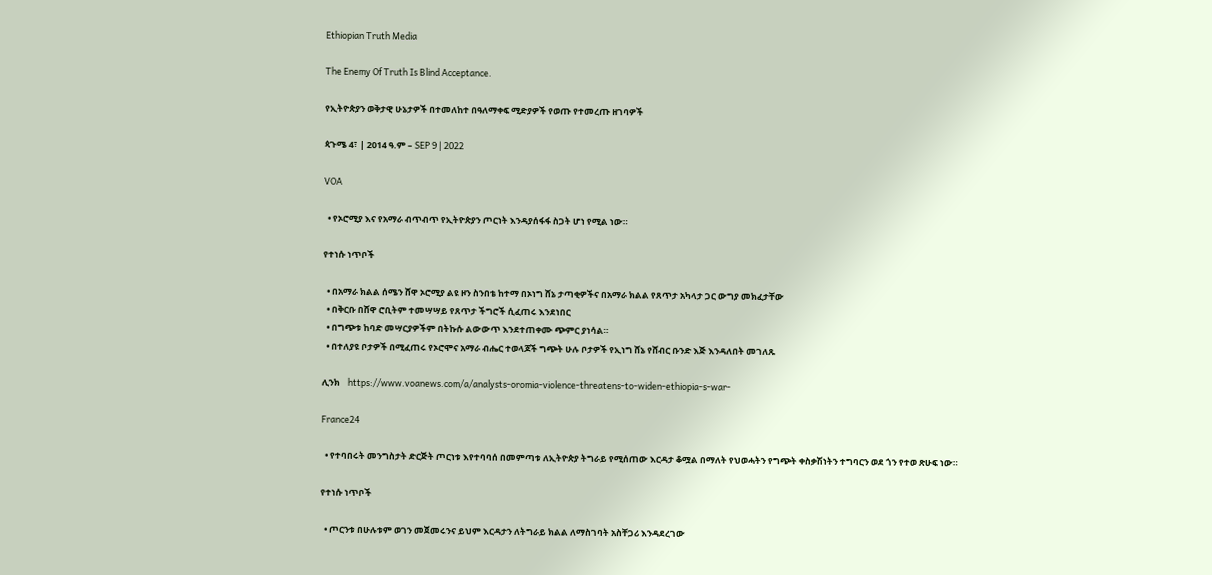Ethiopian Truth Media

The Enemy Of Truth Is Blind Acceptance.

የኢትዮጵያን ወቅታዊ ሁኔታዎች በተመለከተ በዓለማቀፍ ሚድያዎች የወጡ የተመረጡ ዘገባዎች

ጳጉሜ 4፣ | 2014 ዓ.ም – SEP 9 | 2022

VOA

  • የኦሮሚያ እና የአማራ ብጥብጥ የኢትዮጵያን ጦርነት እንዳያሰፋፋ ስጋት ሆነ የሚል ነው።

የተነሱ ነጥቦች

  • በአማራ ክልል ሰሜን ሸዋ ኦሮሚያ ልዩ ዞን ስንበቴ ከተማ በኦነግ ሸኔ ታጣቂዎችና በአማራ ክልል የጸጥታ አካላታ ጋር ውግያ መክፈታቸው
  • በቅርቡ በሸዋ ሮቢትም ተመሣሣይ የጸጥታ ችግሮች ሲፈጠሩ እንደነበር
  • በግጭቱ ከባድ መሣርያዎችም በትኩሱ ልውውጥ እንደተጠቀሙ ጭምር ያነሳል።
  • በተለያዩ ቦታዎች በሚፈጠሩ የኦሮሞና አማራ ብሔር ተወላጆች ግጭት ሁሉ ቦታዎች የኢነግ ሸኔ የሸብር ቡንድ እጅ እንዳለበት መገለጹ

ሊንክ    https://www.voanews.com/a/analysts-oromia-violence-threatens-to-widen-ethiopia-s-war-

France24

  • የተባበሩት መንግስታት ድርጅት ጦርነቱ እየተባባሰ በመምጣቱ ለኢትዮጵያ ትግራይ የሚሰጠው እርዳታ ቆሟል በማለት የህወሓትን የግጭት ቀስቃሽነትን ተግባርን ወደ ጎን የተወ ጽሁፍ ነው።

የተነሱ ነጥቦች

  • ጦርንቱ በሁሉቱም ወገን መጀመሩንና ይህም እርዳታን ለትግራይ ክልል ለማስገባት አስቸጋሪ እንዳደረገው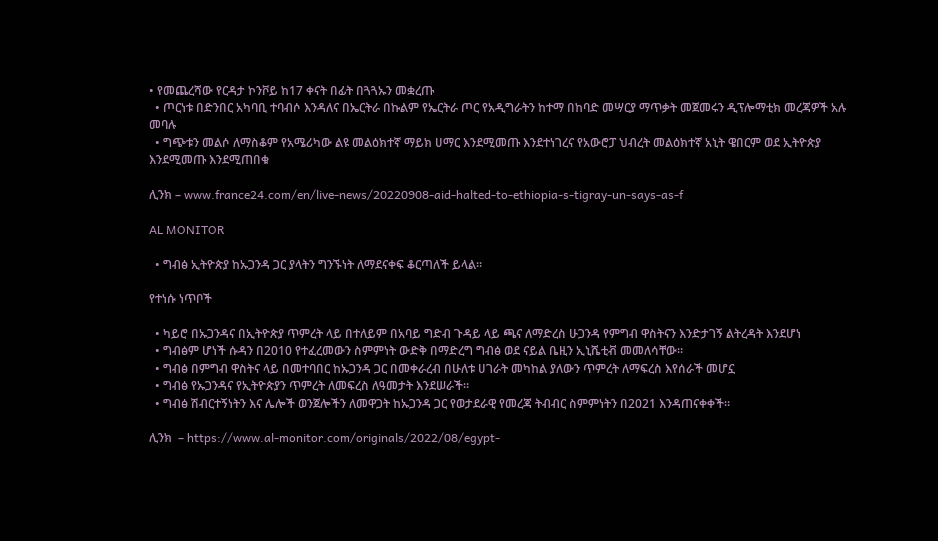• የመጨረሻው የርዳታ ኮንቮይ ከ17 ቀናት በፊት በጓጓኡን መቋረጡ
  • ጦርነቱ በድንበር አካባቢ ተባብሶ እንዳለና በኤርትራ በኩልም የኤርትራ ጦር የአዲግራትን ከተማ በከባድ መሣርያ ማጥቃት መጀመሩን ዲፕሎማቲክ መረጃዎች አሉ መባሉ
  • ግጭቱን መልሶ ለማስቆም የአሜሪካው ልዩ መልዕክተኛ ማይክ ሀማር እንደሚመጡ እንደተነገረና የአውሮፓ ህብረት መልዕክተኛ አኒት ዌበርም ወደ ኢትዮጵያ እንደሚመጡ እንደሚጠበቁ

ሊንክ – www.france24.com/en/live-news/20220908-aid-halted-to-ethiopia-s-tigray-un-says-as-f

AL MONITOR

  • ግብፅ ኢትዮጵያ ከኡጋንዳ ጋር ያላትን ግንኙነት ለማደናቀፍ ቆርጣለች ይላል።

የተነሱ ነጥቦች

  • ካይሮ በኡጋንዳና በኢትዮጵያ ጥምረት ላይ በተለይም በአባይ ግድብ ጉዳይ ላይ ጫና ለማድረስ ሁጋንዳ የምግብ ዋስትናን እንድታገኝ ልትረዳት እንደሆነ
  • ግብፅም ሆነች ሱዳን በ2010 የተፈረመውን ስምምነት ውድቅ በማድረግ ግብፅ ወደ ናይል ቤዚን ኢኒሼቲቭ መመለሳቸው።
  • ግብፅ በምግብ ዋስትና ላይ በመተባበር ከኡጋንዳ ጋር በመቀራረብ በሁለቱ ሀገራት መካከል ያለውን ጥምረት ለማፍረስ እየሰራች መሆኗ
  • ግብፅ የኡጋንዳና የኢትዮጵያን ጥምረት ለመፍረስ ለዓመታት እንደሠራች።
  • ግብፅ ሽብርተኝነትን እና ሌሎች ወንጀሎችን ለመዋጋት ከኡጋንዳ ጋር የወታደራዊ የመረጃ ትብብር ስምምነትን በ2021 እንዳጠናቀቀች።

ሊንክ  – https://www.al-monitor.com/originals/2022/08/egypt-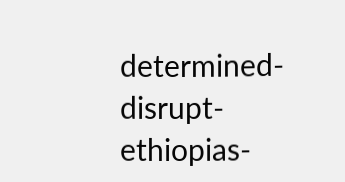determined-disrupt-ethiopias-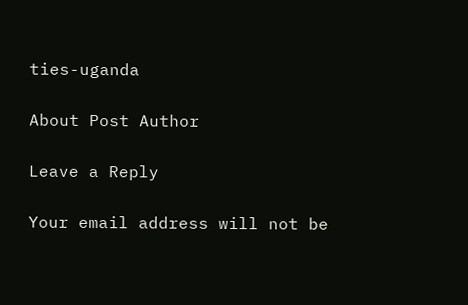ties-uganda

About Post Author

Leave a Reply

Your email address will not be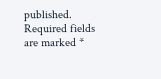published. Required fields are marked *